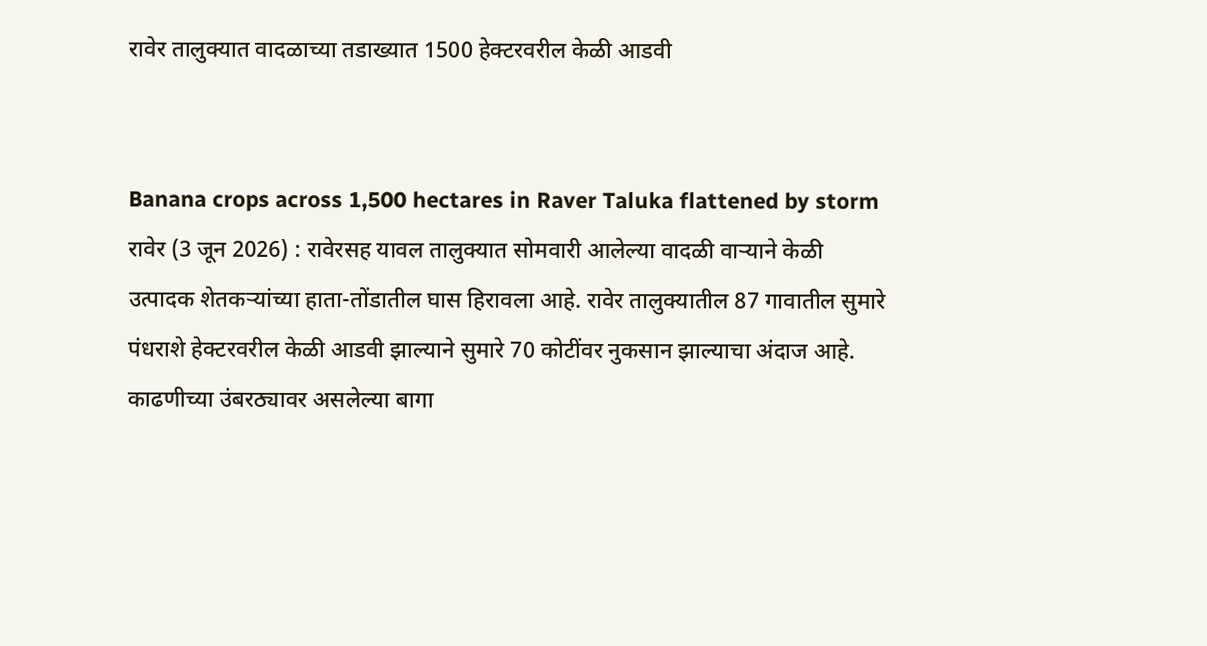रावेर तालुक्यात वादळाच्या तडाख्यात 1500 हेक्टरवरील केळी आडवी


Banana crops across 1,500 hectares in Raver Taluka flattened by storm रावेर (3 जून 2026) : रावेरसह यावल तालुक्यात सोमवारी आलेल्या वादळी वार्‍याने केळी उत्पादक शेतकर्‍यांच्या हाता-तोंडातील घास हिरावला आहे. रावेर तालुक्यातील 87 गावातील सुमारे पंधराशे हेक्टरवरील केळी आडवी झाल्याने सुमारे 70 कोटींवर नुकसान झाल्याचा अंदाज आहे. काढणीच्या उंबरठ्यावर असलेल्या बागा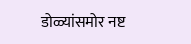डोळ्यांसमोर नष्ट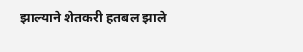झाल्याने शेतकरी हतबल झाले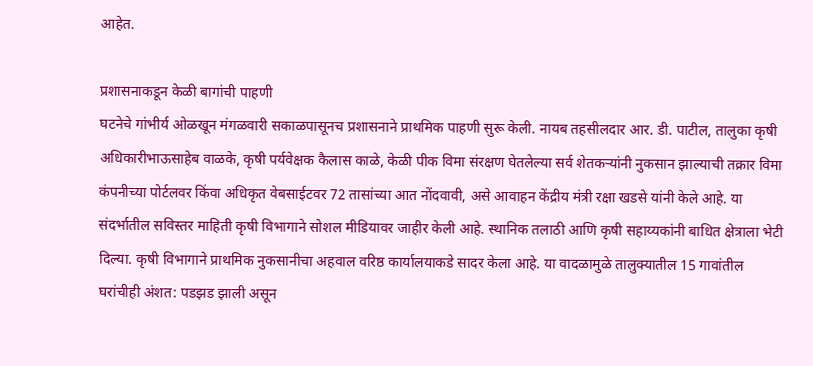आहेत.

प्रशासनाकडून केळी बागांची पाहणी
घटनेचे गांभीर्य ओळखून मंगळवारी सकाळपासूनच प्रशासनाने प्राथमिक पाहणी सुरू केली. नायब तहसीलदार आर. डी. पाटील, तालुका कृषी अधिकारीभाऊसाहेब वाळके, कृषी पर्यवेक्षक कैलास काळे, केळी पीक विमा संरक्षण घेतलेल्या सर्व शेतकर्‍यांनी नुकसान झाल्याची तक्रार विमा कंपनीच्या पोर्टलवर किंवा अधिकृत वेबसाईटवर 72 तासांच्या आत नोंदवावी, असे आवाहन केंद्रीय मंत्री रक्षा खडसे यांनी केले आहे. या संदर्भातील सविस्तर माहिती कृषी विभागाने सोशल मीडियावर जाहीर केली आहे. स्थानिक तलाठी आणि कृषी सहाय्यकांनी बाधित क्षेत्राला भेटी दिल्या. कृषी विभागाने प्राथमिक नुकसानीचा अहवाल वरिष्ठ कार्यालयाकडे सादर केला आहे. या वादळामुळे तालुक्यातील 15 गावांतील घरांचीही अंशत: पडझड झाली असून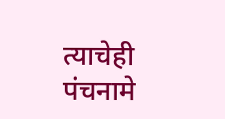त्याचेही पंचनामे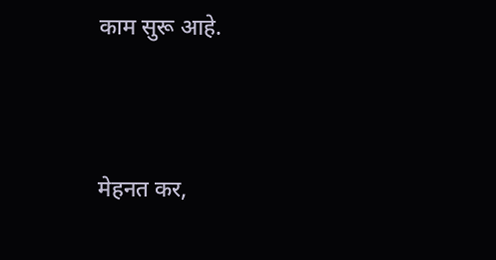काम सुरू आहे.




मेहनत कर,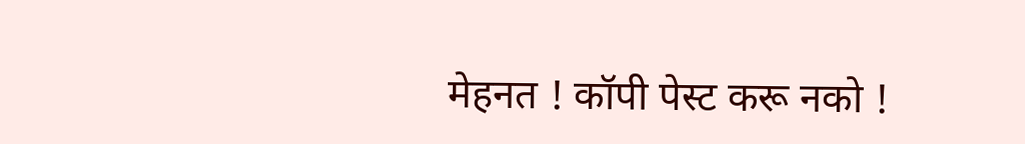मेहनत ! कॉपी पेस्ट करू नको !